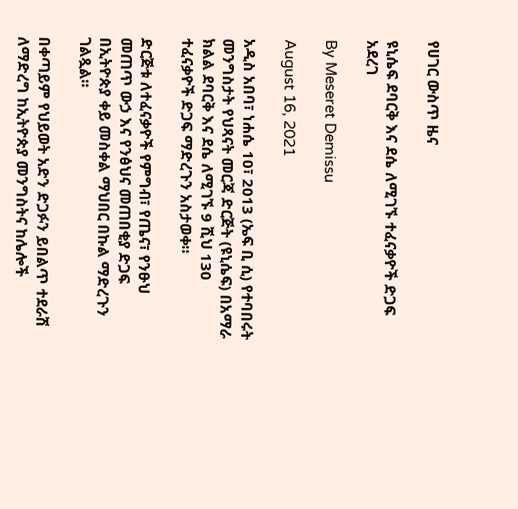የሀገር ውስጥ ዜና

ዩኒሴፍ ደባርቅ እና ደሴ ለሚገኙ ተፈናቃዮች ድጋፍ  አደረገ

By Meseret Demissu

August 16, 2021

አዲስ አበባ፣ ነሐሴ 10፣ 2013 (ኤፍ ቢ ሲ) የተባበሩት መንግስታት የህጻናት መርጃ ድርጅት (ዩኒሴፍ) በአማራ ክልል ደባርቅ እና ደሴ ለሚገኙ 9 ሺህ 130 ተፈናቃዮች ድጋፍ ማድረጉን አስታወቀ።

ድርጅቱ ለተፈናቃዮች የምግብ፣ የጤና፣ የንፁህ መጠጥ ውኃ እና የንፅህና መጠበቂያ ድጋፍ በኢትዮጵያ ቀይ መስቀል ማህበር በኩል ማድረጉን ገልጿል።

በቀጣይም የህይወት አድን ድጋፉን ይበልጥ ተደራሽ ለማድረግ ከኢትዮጵያ መንግስትና ከሌሎች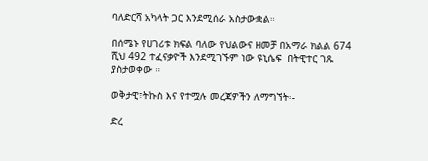ባለድርሻ አካላት ጋር እንደሚሰራ አስታውቋል።

በሰሜኑ የሀገሪቱ ክፍል ባለው የህልውና ዘመቻ በአማራ ክልል 674 ሺህ 492 ተፈናቃዮች እንደሚገኙም ነው ዩኒሴፍ  በትዊተር ገጹ ያስታወቀው ።

ወቅታዊ፣ትኩስ እና የተሟሉ መረጃዎችን ለማግኘት፡-

ድረ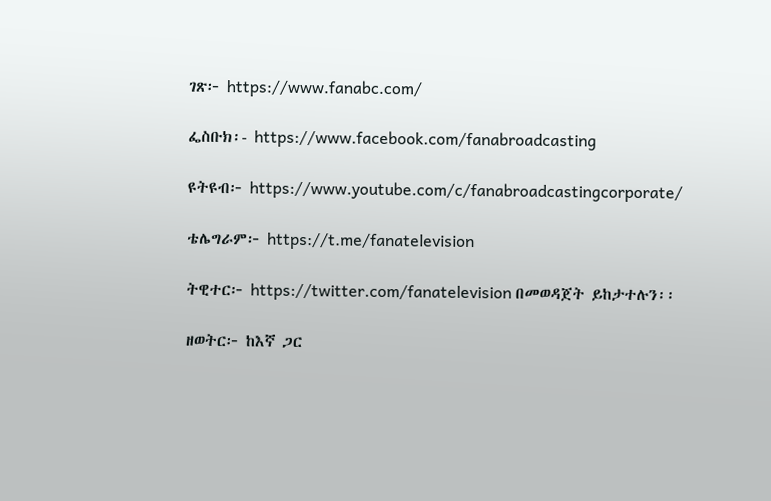ገጽ፦ https://www.fanabc.com/

ፌስቡክ፡- https://www.facebook.com/fanabroadcasting

ዩትዩብ፦ https://www.youtube.com/c/fanabroadcastingcorporate/

ቴሌግራም፦ https://t.me/fanatelevision

ትዊተር፦ https://twitter.com/fanatelevision በመወዳጀት ይከታተሉን፡፡

ዘወትር፦ ከእኛ ጋር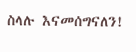ስላሉ እናመሰግናለን!